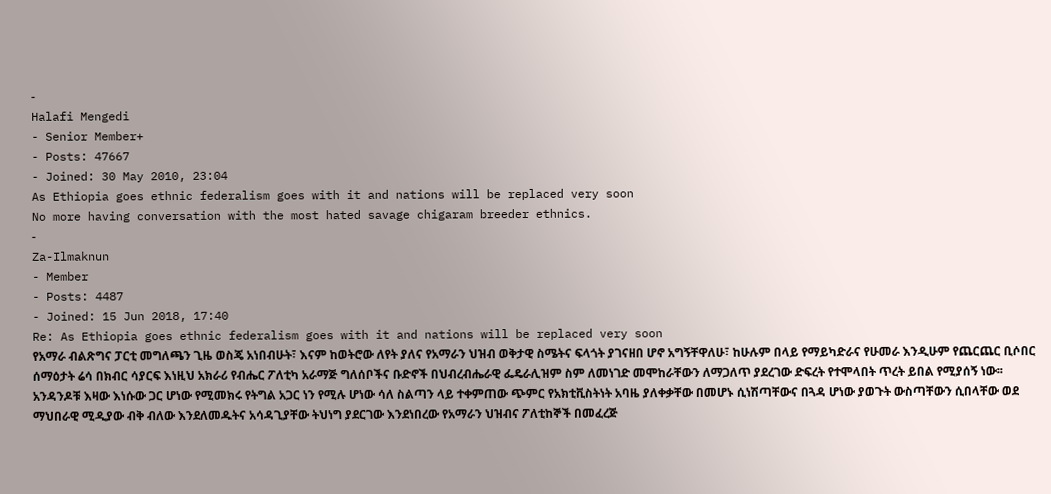-
Halafi Mengedi
- Senior Member+
- Posts: 47667
- Joined: 30 May 2010, 23:04
As Ethiopia goes ethnic federalism goes with it and nations will be replaced very soon
No more having conversation with the most hated savage chigaram breeder ethnics.
-
Za-Ilmaknun
- Member
- Posts: 4487
- Joined: 15 Jun 2018, 17:40
Re: As Ethiopia goes ethnic federalism goes with it and nations will be replaced very soon
የአማራ ብልጽግና ፓርቲ መግለጫን ጊዜ ወስጄ አነበብሁት፣ እናም ከወትሮው ለየት ያለና የአማራን ህዝብ ወቅታዊ ስሜትና ፍላጎት ያገናዘበ ሆኖ አግኝቸዋለሁ፣ ከሁሉም በላይ የማይካድራና የሁመራ እንዲሁም የጨርጨር ቢሶበር ሰማዕታት ሬሳ በክብር ሳያርፍ እነዚህ አክራሪ የብሔር ፖለቲካ አራማጅ ግለሰቦችና ቡድኖች በህብረብሔራዊ ፌዴራሊዝም ስም ለመነገድ መሞከራቸውን ለማጋለጥ ያደረገው ድፍረት የተሞላበት ጥረት ይበል የሚያሰኝ ነው፡፡
አንዳንዶቹ እዛው እነሱው ጋር ሆነው የሚመክሩ የትግል አጋር ነን የሚሉ ሆነው ሳለ ስልጣን ላይ ተቀምጠው ጭምር የአክቲቪስትነት አባዜ ያለቀቃቸው በመሆኑ ሲነሽጣቸውና በጓዳ ሆነው ያወጉት ውስጣቸውን ሲበላቸው ወደ ማህበራዊ ሚዲያው ብቅ ብለው እንደለመዱትና አሳዳጊያቸው ትህነግ ያደርገው እንደነበረው የአማራን ህዝብና ፖለቲከኞች በመፈረጅ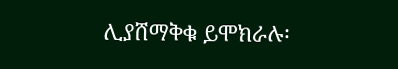ሊያሸማቅቁ ይሞክራሉ፡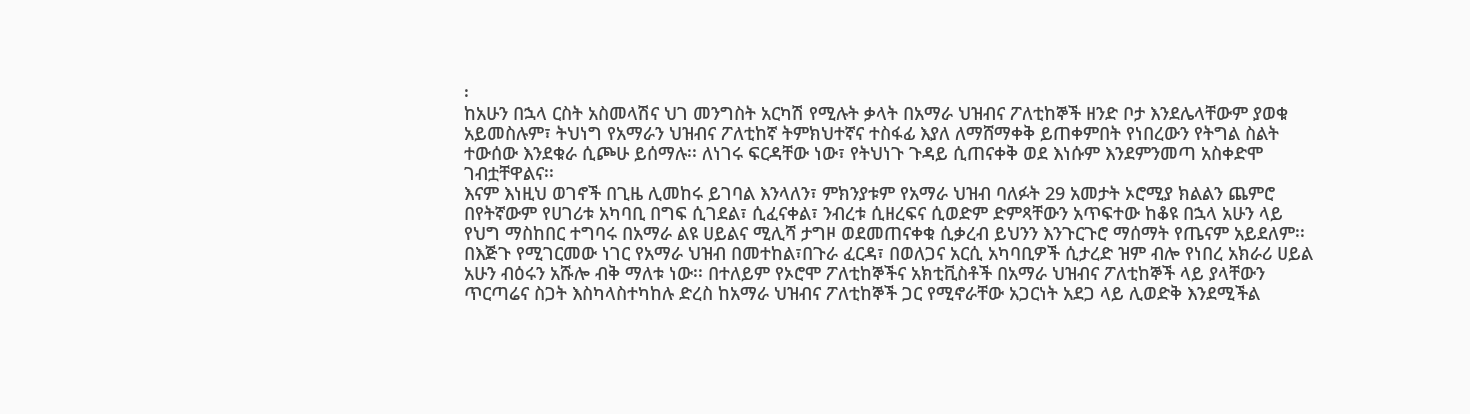፡
ከአሁን በኋላ ርስት አስመላሽና ህገ መንግስት አርካሽ የሚሉት ቃላት በአማራ ህዝብና ፖለቲከኞች ዘንድ ቦታ እንደሌላቸውም ያወቁ አይመስሉም፣ ትህነግ የአማራን ህዝብና ፖለቲከኛ ትምክህተኛና ተስፋፊ እያለ ለማሸማቀቅ ይጠቀምበት የነበረውን የትግል ስልት ተውሰው እንደቁራ ሲጮሁ ይሰማሉ፡፡ ለነገሩ ፍርዳቸው ነው፣ የትህነጉ ጉዳይ ሲጠናቀቅ ወደ እነሱም እንደምንመጣ አስቀድሞ ገብቷቸዋልና፡፡
እናም እነዚህ ወገኖች በጊዜ ሊመከሩ ይገባል እንላለን፣ ምክንያቱም የአማራ ህዝብ ባለፉት 29 አመታት ኦሮሚያ ክልልን ጨምሮ በየትኛውም የሀገሪቱ አካባቢ በግፍ ሲገደል፣ ሲፈናቀል፣ ንብረቱ ሲዘረፍና ሲወድም ድምጻቸውን አጥፍተው ከቆዩ በኋላ አሁን ላይ የህግ ማስከበር ተግባሩ በአማራ ልዩ ሀይልና ሚሊሻ ታግዞ ወደመጠናቀቁ ሲቃረብ ይህንን እንጉርጉሮ ማሰማት የጤናም አይደለም፡፡
በእጅጉ የሚገርመው ነገር የአማራ ህዝብ በመተከል፣በጉራ ፈርዳ፣ በወለጋና አርሲ አካባቢዎች ሲታረድ ዝም ብሎ የነበረ አክራሪ ሀይል አሁን ብዕሩን አሹሎ ብቅ ማለቱ ነው፡፡ በተለይም የኦሮሞ ፖለቲከኞችና አክቲቪስቶች በአማራ ህዝብና ፖለቲከኞች ላይ ያላቸውን ጥርጣሬና ስጋት እስካላስተካከሉ ድረስ ከአማራ ህዝብና ፖለቲከኞች ጋር የሚኖራቸው አጋርነት አደጋ ላይ ሊወድቅ እንደሚችል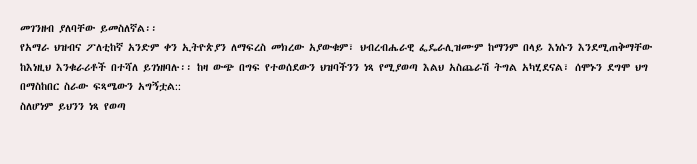መገንዘብ ያለባቸው ይመስለኛል፡፡
የአማራ ህዝብና ፖለቲከኛ አንድም ቀን ኢትዮጵያን ለማፍረስ መክረው አያውቁም፣ ህብረብሔራዊ ፌዴራሊዝሙም ከማንም በላይ እነሱን እንደሚጠቅማቸው ከእነዚህ እንቁራሪቶች በተሻለ ይገነዘባሉ፡፡ ከዛ ውጭ በግፍ የተወሰደውን ህዝባችንን ነጻ የሚያወጣ እልህ አስጨራሽ ትግል አካሂደናል፣ ሰሞኑን ደግሞ ህግ በማስከበር ስራው ፍጻሜውን አግኝቷል::
ስለሆነም ይህንን ነጻ የወጣ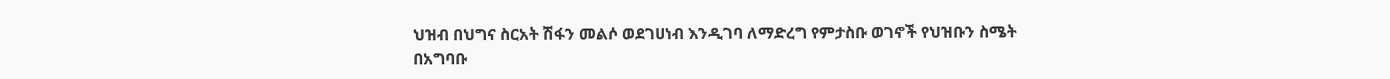ህዝብ በህግና ስርአት ሽፋን መልሶ ወደገሀነብ እንዲገባ ለማድረግ የምታስቡ ወገኖች የህዝቡን ስሜት በአግባቡ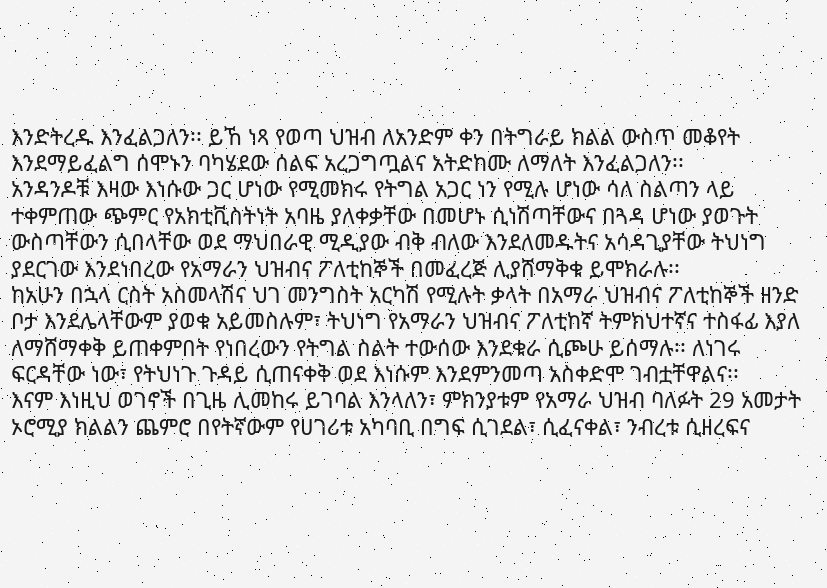እንድትረዱ እንፈልጋለን፡፡ ይኸ ነጻ የወጣ ህዝብ ለአንድም ቀን በትግራይ ክልል ውስጥ መቆየት እንደማይፈልግ ሰሞኑን ባካሄደው ሰልፍ አረጋግጧልና አትድከሙ ለማለት እንፈልጋለን፡፡
አንዳንዶቹ እዛው እነሱው ጋር ሆነው የሚመክሩ የትግል አጋር ነን የሚሉ ሆነው ሳለ ስልጣን ላይ ተቀምጠው ጭምር የአክቲቪስትነት አባዜ ያለቀቃቸው በመሆኑ ሲነሽጣቸውና በጓዳ ሆነው ያወጉት ውስጣቸውን ሲበላቸው ወደ ማህበራዊ ሚዲያው ብቅ ብለው እንደለመዱትና አሳዳጊያቸው ትህነግ ያደርገው እንደነበረው የአማራን ህዝብና ፖለቲከኞች በመፈረጅ ሊያሸማቅቁ ይሞክራሉ፡፡
ከአሁን በኋላ ርስት አስመላሽና ህገ መንግስት አርካሽ የሚሉት ቃላት በአማራ ህዝብና ፖለቲከኞች ዘንድ ቦታ እንደሌላቸውም ያወቁ አይመስሉም፣ ትህነግ የአማራን ህዝብና ፖለቲከኛ ትምክህተኛና ተስፋፊ እያለ ለማሸማቀቅ ይጠቀምበት የነበረውን የትግል ስልት ተውሰው እንደቁራ ሲጮሁ ይሰማሉ፡፡ ለነገሩ ፍርዳቸው ነው፣ የትህነጉ ጉዳይ ሲጠናቀቅ ወደ እነሱም እንደምንመጣ አስቀድሞ ገብቷቸዋልና፡፡
እናም እነዚህ ወገኖች በጊዜ ሊመከሩ ይገባል እንላለን፣ ምክንያቱም የአማራ ህዝብ ባለፉት 29 አመታት ኦሮሚያ ክልልን ጨምሮ በየትኛውም የሀገሪቱ አካባቢ በግፍ ሲገደል፣ ሲፈናቀል፣ ንብረቱ ሲዘረፍና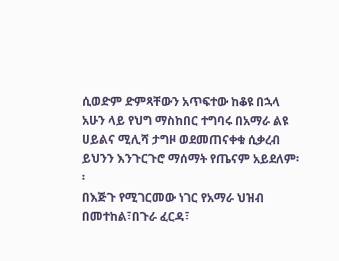ሲወድም ድምጻቸውን አጥፍተው ከቆዩ በኋላ አሁን ላይ የህግ ማስከበር ተግባሩ በአማራ ልዩ ሀይልና ሚሊሻ ታግዞ ወደመጠናቀቁ ሲቃረብ ይህንን እንጉርጉሮ ማሰማት የጤናም አይደለም፡፡
በእጅጉ የሚገርመው ነገር የአማራ ህዝብ በመተከል፣በጉራ ፈርዳ፣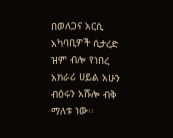በወለጋና አርሲ አካባቢዎች ሲታረድ ዝም ብሎ የነበረ አክራሪ ሀይል አሁን ብዕሩን አሹሎ ብቅ ማለቱ ነው፡፡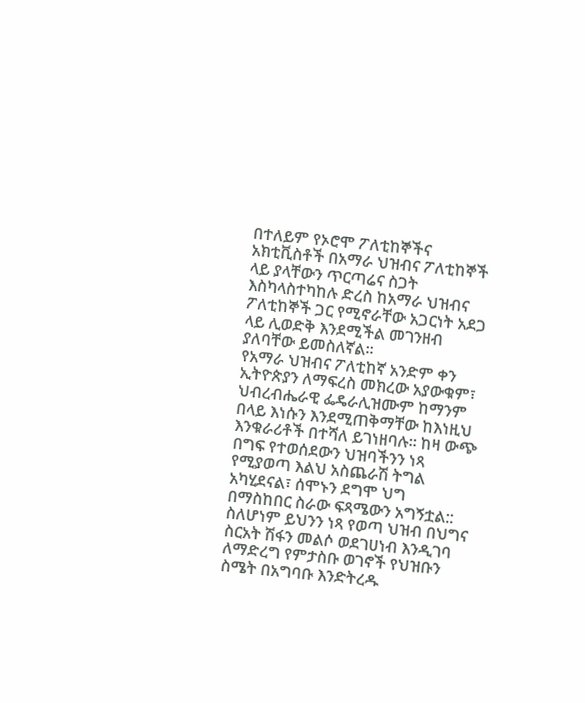በተለይም የኦሮሞ ፖለቲከኞችና አክቲቪስቶች በአማራ ህዝብና ፖለቲከኞች ላይ ያላቸውን ጥርጣሬና ስጋት እስካላስተካከሉ ድረስ ከአማራ ህዝብና ፖለቲከኞች ጋር የሚኖራቸው አጋርነት አደጋ ላይ ሊወድቅ እንደሚችል መገንዘብ ያለባቸው ይመስለኛል፡፡
የአማራ ህዝብና ፖለቲከኛ አንድም ቀን ኢትዮጵያን ለማፍረስ መክረው አያውቁም፣ ህብረብሔራዊ ፌዴራሊዝሙም ከማንም በላይ እነሱን እንደሚጠቅማቸው ከእነዚህ እንቁራሪቶች በተሻለ ይገነዘባሉ፡፡ ከዛ ውጭ በግፍ የተወሰደውን ህዝባችንን ነጻ የሚያወጣ እልህ አስጨራሽ ትግል አካሂደናል፣ ሰሞኑን ደግሞ ህግ በማስከበር ስራው ፍጻሜውን አግኝቷል::
ስለሆነም ይህንን ነጻ የወጣ ህዝብ በህግና ስርአት ሽፋን መልሶ ወደገሀነብ እንዲገባ ለማድረግ የምታስቡ ወገኖች የህዝቡን ስሜት በአግባቡ እንድትረዱ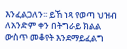እንፈልጋለን፡፡ ይኸ ነጻ የወጣ ህዝብ ለአንድም ቀን በትግራይ ክልል ውስጥ መቆየት እንደማይፈልግ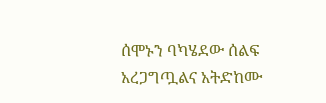ሰሞኑን ባካሄደው ሰልፍ አረጋግጧልና አትድከሙ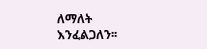ለማለት እንፈልጋለን፡፡